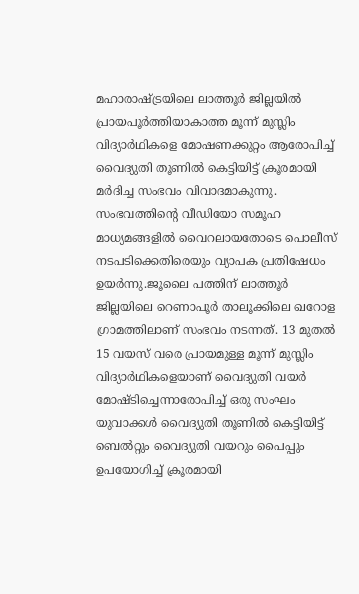മഹാരാഷ്ട്രയിലെ ലാത്തൂർ ജില്ലയിൽ പ്രായപൂർത്തിയാകാത്ത മൂന്ന് മുസ്ലിം വിദ്യാർഥികളെ മോഷണക്കുറ്റം ആരോപിച്ച് വൈദ്യുതി തൂണിൽ കെട്ടിയിട്ട് ക്രൂരമായി മർദിച്ച സംഭവം വിവാദമാകുന്നു. സംഭവത്തിന്റെ വീഡിയോ സമൂഹ മാധ്യമങ്ങളിൽ വൈറലായതോടെ പൊലീസ് നടപടിക്കെതിരെയും വ്യാപക പ്രതിഷേധം ഉയർന്നു.ജൂലൈ പത്തിന് ലാത്തൂർ ജില്ലയിലെ റെണാപൂർ താലൂക്കിലെ ഖറോള ഗ്രാമത്തിലാണ് സംഭവം നടന്നത്. 13 മുതൽ 15 വയസ് വരെ പ്രായമുള്ള മൂന്ന് മുസ്ലിം വിദ്യാർഥികളെയാണ് വൈദ്യുതി വയർ മോഷ്ടിച്ചെന്നാരോപിച്ച് ഒരു സംഘം യുവാക്കൾ വൈദ്യുതി തൂണിൽ കെട്ടിയിട്ട് ബെൽറ്റും വൈദ്യുതി വയറും പൈപ്പും ഉപയോഗിച്ച് ക്രൂരമായി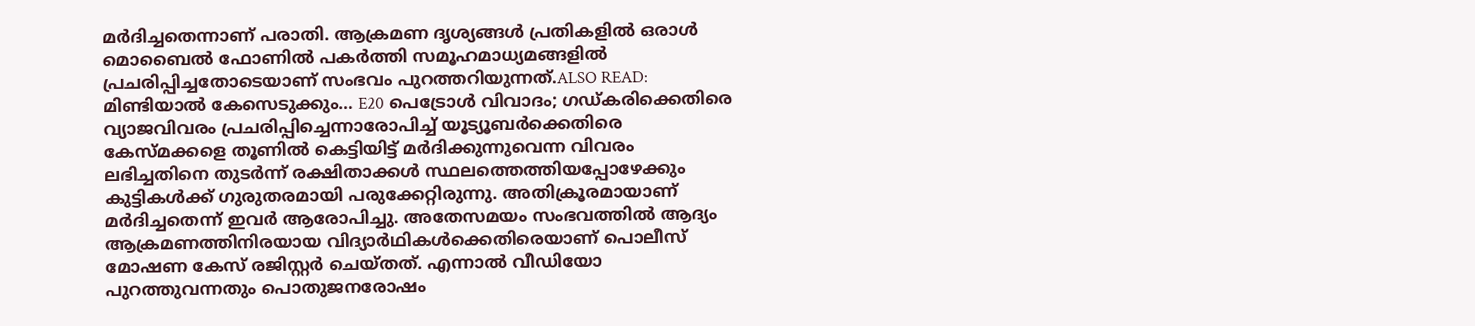മർദിച്ചതെന്നാണ് പരാതി. ആക്രമണ ദൃശ്യങ്ങൾ പ്രതികളിൽ ഒരാൾ മൊബൈൽ ഫോണിൽ പകർത്തി സമൂഹമാധ്യമങ്ങളിൽ പ്രചരിപ്പിച്ചതോടെയാണ് സംഭവം പുറത്തറിയുന്നത്.ALSO READ: മിണ്ടിയാൽ കേസെടുക്കും… E20 പെട്രോൾ വിവാദം; ഗഡ്കരിക്കെതിരെ വ്യാജവിവരം പ്രചരിപ്പിച്ചെന്നാരോപിച്ച് യൂട്യൂബ‍ർക്കെതിരെ കേസ്മക്കളെ തൂണിൽ കെട്ടിയിട്ട് മർദിക്കുന്നുവെന്ന വിവരം ലഭിച്ചതിനെ തുടർന്ന് രക്ഷിതാക്കൾ സ്ഥലത്തെത്തിയപ്പോഴേക്കും കുട്ടികൾക്ക് ഗുരുതരമായി പരുക്കേറ്റിരുന്നു. അതിക്രൂരമായാണ് മർദിച്ചതെന്ന് ഇവർ ആരോപിച്ചു. അതേസമയം സംഭവത്തിൽ ആദ്യം ആക്രമണത്തിനിരയായ വിദ്യാർഥികൾക്കെതിരെയാണ് പൊലീസ് മോഷണ കേസ് രജിസ്റ്റർ ചെയ്തത്. എന്നാൽ വീഡിയോ പുറത്തുവന്നതും പൊതുജനരോഷം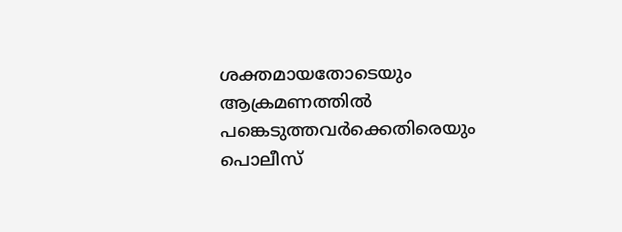ശക്തമായതോടെയും ആക്രമണത്തിൽ പങ്കെടുത്തവർക്കെതിരെയും പൊലീസ്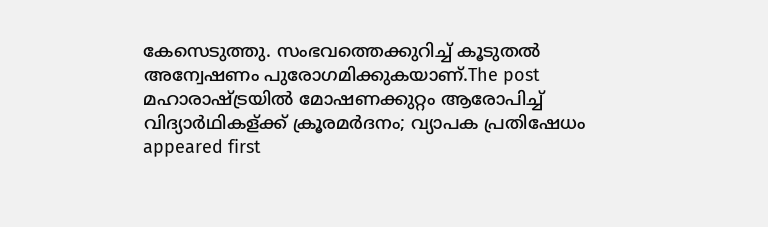കേസെടുത്തു. സംഭവത്തെക്കുറിച്ച് കൂടുതൽ അന്വേഷണം പുരോഗമിക്കുകയാണ്.The post മഹാരാഷ്ട്രയിൽ മോഷണക്കുറ്റം ആരോപിച്ച് വിദ്യാർഥികള്ക്ക് ക്രൂരമർദനം; വ്യാപക പ്രതിഷേധം appeared first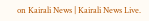on Kairali News | Kairali News Live.